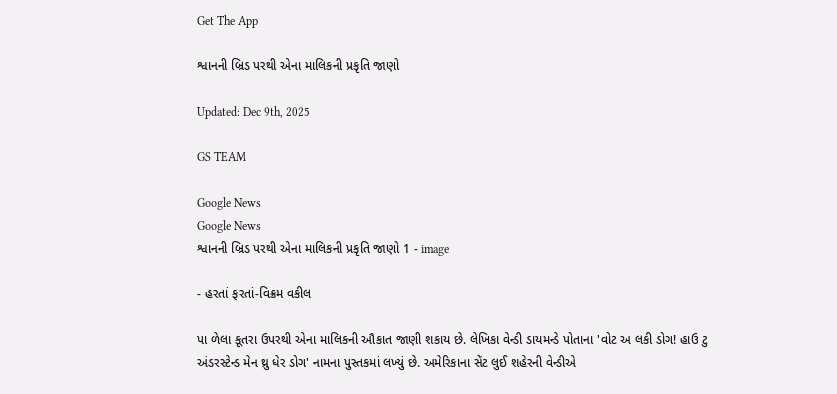Get The App

શ્વાનની બ્રિડ પરથી એના માલિકની પ્રકૃતિ જાણો

Updated: Dec 9th, 2025

GS TEAM

Google News
Google News
શ્વાનની બ્રિડ પરથી એના માલિકની પ્રકૃતિ જાણો 1 - image

- હરતાં ફરતાં-વિક્રમ વકીલ

પા ળેલા કૂતરા ઉપરથી એના માલિકની ઔકાત જાણી શકાય છે. લેખિકા વેન્ડી ડાયમન્ડે પોતાના 'વોટ અ લકી ડોગ! હાઉ ટુ અંડરસ્ટેન્ડ મેન થ્રુ ધેર ડોગ' નામના પુસ્તકમાં લખ્યું છે. અમેરિકાના સેંટ લુઈ શહેરની વેન્ડીએ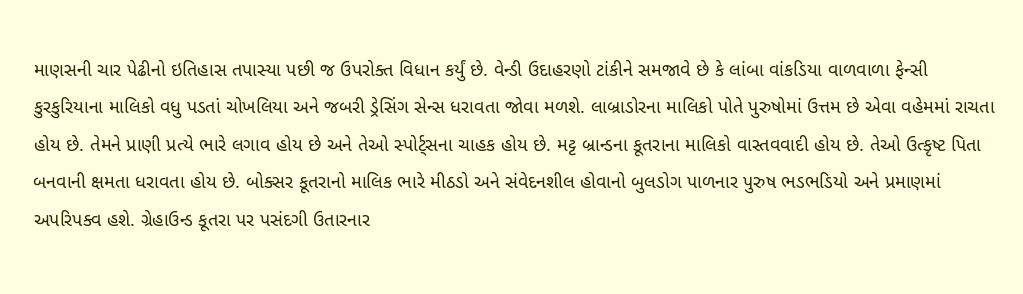માણસની ચાર પેઢીનો ઇતિહાસ તપાસ્યા પછી જ ઉપરોક્ત વિધાન કર્યું છે. વેન્ડી ઉદાહરણો ટાંકીને સમજાવે છે કે લાંબા વાંકડિયા વાળવાળા ફેન્સી કુરકુરિયાના માલિકો વધુ પડતાં ચોખલિયા અને જબરી ડ્રેસિંગ સેન્સ ધરાવતા જોવા મળશે. લાબ્રાડોરના માલિકો પોતે પુરુષોમાં ઉત્તમ છે એવા વહેમમાં રાચતા હોય છે. તેમને પ્રાણી પ્રત્યે ભારે લગાવ હોય છે અને તેઓ સ્પોર્ટ્સના ચાહક હોય છે. મટ્ટ બ્રાન્ડના કૂતરાના માલિકો વાસ્તવવાદી હોય છે. તેઓ ઉત્કૃષ્ટ પિતા બનવાની ક્ષમતા ધરાવતા હોય છે. બોક્સર કૂતરાનો માલિક ભારે મીઠડો અને સંવેદનશીલ હોવાનો બુલડોગ પાળનાર પુરુષ ભડભડિયો અને પ્રમાણમાં અપરિપક્વ હશે. ગ્રેહાઉન્ડ કૂતરા પર પસંદગી ઉતારનાર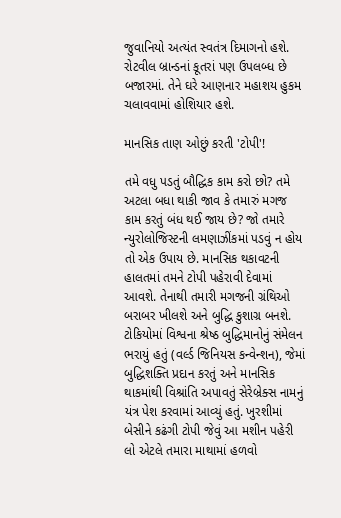જુવાનિયો અત્યંત સ્વતંત્ર દિમાગનો હશે. રોટવીલ બ્રાન્ડનાં કૂતરાં પણ ઉપલબ્ધ છે બજારમાં. તેને ઘરે આણનાર મહાશય હુકમ ચલાવવામાં હોશિયાર હશે.

માનસિક તાણ ઓછું કરતી 'ટોપી'!

તમે વધુ પડતું બૌદ્ધિક કામ કરો છો? તમે અટલા બધા થાકી જાવ કે તમારું મગજ કામ કરતું બંધ થઈ જાય છે? જો તમારે ન્યુરોલોજિસ્ટની લમણાઝીંકમાં પડવું ન હોય તો એક ઉપાય છે. માનસિક થકાવટની હાલતમાં તમને ટોપી પહેરાવી દેવામાં આવશે. તેનાથી તમારી મગજની ગ્રંથિઓ બરાબર ખીલશે અને બુદ્ધિ કુશાગ્ર બનશે. ટોકિયોમાં વિશ્વના શ્રેષ્ઠ બુદ્ધિમાનોનું સંમેલન ભરાયું હતું (વર્લ્ડ જિનિયસ કન્વેન્શન), જેમાં બુદ્ધિશક્તિ પ્રદાન કરતું અને માનસિક થાકમાંથી વિશ્રાંતિ અપાવતું સેરેબ્રેક્સ નામનું યંત્ર પેશ કરવામાં આવ્યું હતું. ખુરશીમાં બેસીને કઢંગી ટોપી જેવું આ મશીન પહેરી લો એટલે તમારા માથામાં હળવો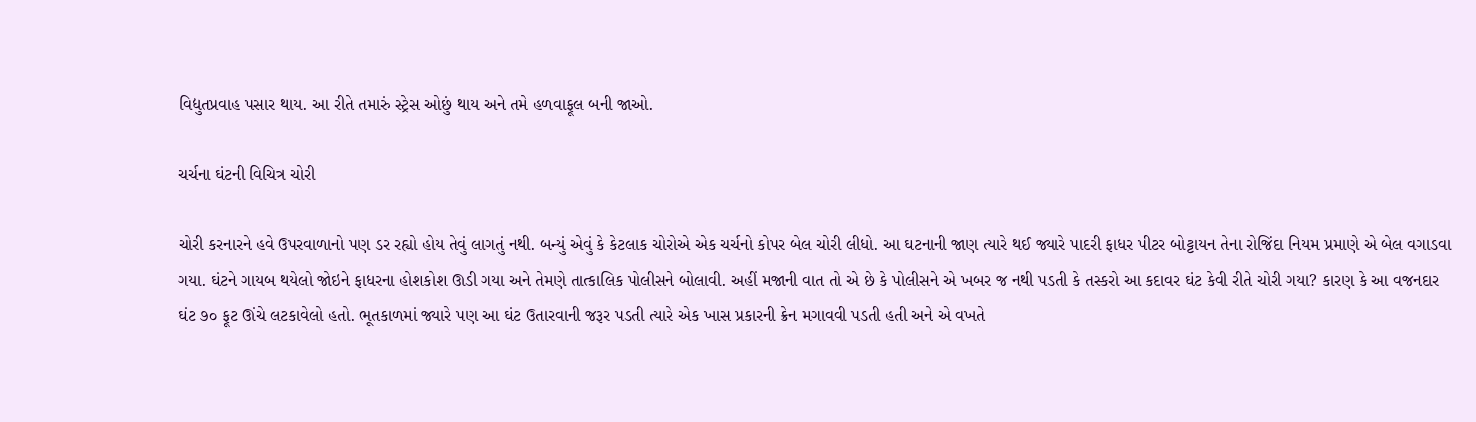વિદ્યુતપ્રવાહ પસાર થાય. આ રીતે તમારું સ્ટ્રેસ ઓછું થાય અને તમે હળવાફૂલ બની જાઓ.

ચર્ચના ઘંટની વિચિત્ર ચોરી

ચોરી કરનારને હવે ઉપરવાળાનો પણ ડર રહ્યો હોય તેવું લાગતું નથી. બન્યું એવું કે કેટલાક ચોરોએ એક ચર્ચનો કોપર બેલ ચોરી લીધો. આ ઘટનાની જાણ ત્યારે થઈ જ્યારે પાદરી ફાધર પીટર બોટ્ટાયન તેના રોજિંદા નિયમ પ્રમાણે એ બેલ વગાડવા ગયા. ઘંટને ગાયબ થયેલો જોઇને ફાધરના હોશકોશ ઊડી ગયા અને તેમણે તાત્કાલિક પોલીસને બોલાવી. અહીં મજાની વાત તો એ છે કે પોલીસને એ ખબર જ નથી પડતી કે તસ્કરો આ કદાવર ઘંટ કેવી રીતે ચોરી ગયા? કારણ કે આ વજનદાર ઘંટ ૭૦ ફૂટ ઊંચે લટકાવેલો હતો. ભૂતકાળમાં જ્યારે પણ આ ઘંટ ઉતારવાની જરૂર પડતી ત્યારે એક ખાસ પ્રકારની ક્રેન મગાવવી પડતી હતી અને એ વખતે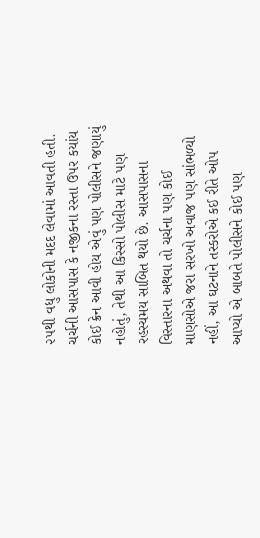૨૫થી વધુ લોકોની મદદ લેવામાં આવતી હતી. ચર્ચની આસપાસ કે નજીકના રસ્તા ઉપર કયાંય કોઈ ક્રેન આવી હોય એવું પણ પોલીસને જણાયું નહોતું, તેથી આ કિસ્સો પોલીસ માટે પણ રહસ્યમય સાબિત થયો છે. આસપાસના વિસ્તારના અથવા તો ચર્ચના પણ કોઈ માણસોએ જરા સરખો અવાજ પણ સાંભળ્યો નહીં, આ ઘટનાને તસ્કરોએ કઈ રીતે ઓપ આપ્યો એ બાબતે પોલીસને કોઈ પણ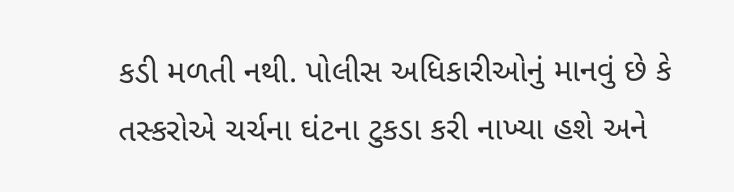કડી મળતી નથી. પોલીસ અધિકારીઓનું માનવું છે કે તસ્કરોએ ચર્ચના ઘંટના ટુકડા કરી નાખ્યા હશે અને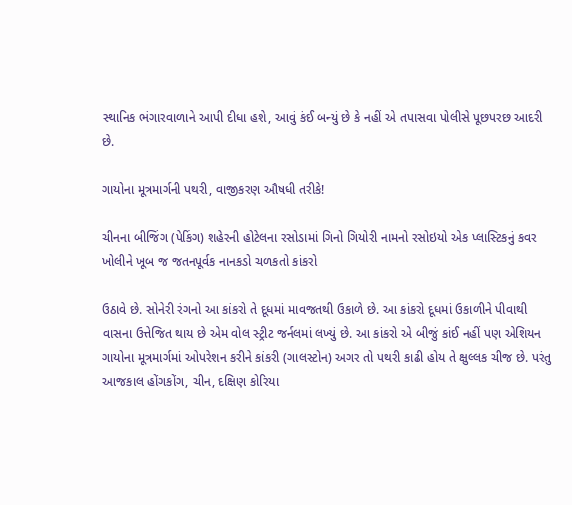સ્થાનિક ભંગારવાળાને આપી દીધા હશે, આવું કંઈ બન્યું છે કે નહીં એ તપાસવા પોલીસે પૂછપરછ આદરી છે.

ગાયોના મૂત્રમાર્ગની પથરી, વાજીકરણ ઔષધી તરીકે!

ચીનના બીજિંગ (પેકિંગ) શહેરની હોટેલના રસોડામાં ગિનો ગિયોરી નામનો રસોઇયો એક પ્લાસ્ટિકનું કવર ખોલીને ખૂબ જ જતનપૂર્વક નાનકડો ચળકતો કાંકરો

ઉઠાવે છે. સોનેરી રંગનો આ કાંકરો તે દૂધમાં માવજતથી ઉકાળે છે. આ કાંકરો દૂધમાં ઉકાળીને પીવાથી વાસના ઉત્તેજિત થાય છે એમ વોલ સ્ટ્રીટ જર્નલમાં લખ્યું છે. આ કાંકરો એ બીજું કાંઈ નહીં પણ એશિયન ગાયોના મૂત્રમાર્ગમાં ઓપરેશન કરીને કાંકરી (ગાલસ્ટોન) અગર તો પથરી કાઢી હોય તે ક્ષુલ્લક ચીજ છે. પરંતુ આજકાલ હોંગકોંગ, ચીન, દક્ષિણ કોરિયા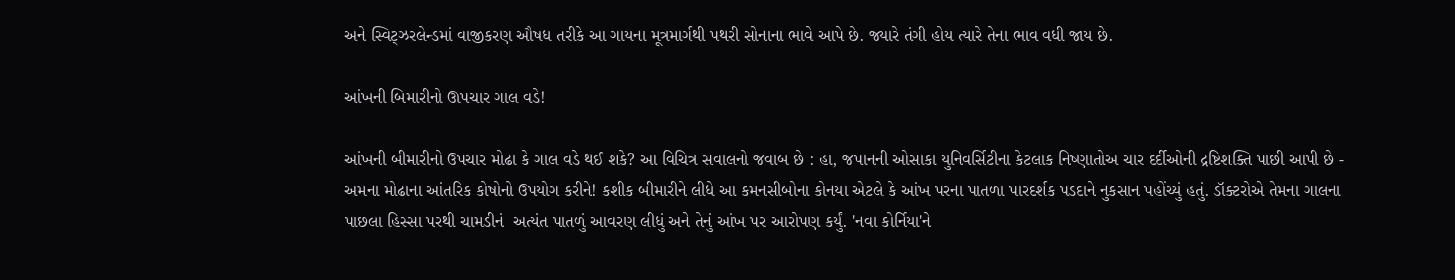અને સ્વિટ્ઝરલેન્ડમાં વાજીકરણ ઔષધ તરીકે આ ગાયના મૂત્રમાર્ગથી પથરી સોનાના ભાવે આપે છે. જ્યારે તંગી હોય ત્યારે તેના ભાવ વધી જાય છે.

આંખની બિમારીનો ઊપચાર ગાલ વડે!

આંખની બીમારીનો ઉપચાર મોઢા કે ગાલ વડે થઈ શકે? આ વિચિત્ર સવાલનો જવાબ છે : હા, જપાનની ઓસાકા યુનિવર્સિટીના કેટલાક નિષ્ણાતોઅ ચાર દર્દીઓની દ્રષ્ટિશક્તિ પાછી આપી છે - અમના મોઢાના આંતરિક કોષોનો ઉપયોગ કરીને! કશીક બીમારીને લીધે આ કમનસીબોના કોનયા એટલે કે આંખ પરના પાતળા પારદર્શક પડદાને નુકસાન પહોંચ્યું હતું. ડૉક્ટરોએ તેમના ગાલના પાછલા હિસ્સા પરથી ચામડીનં  અત્યંત પાતળું આવરણ લીધું અને તેનું આંખ પર આરોપણ કર્યું. 'નવા કોર્નિયા'ને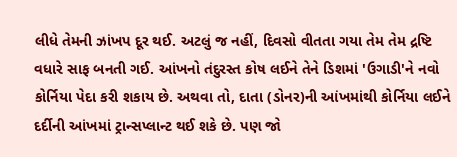લીધે તેમની ઝાંખપ દૂર થઈ. અટલું જ નહીં, દિવસો વીતતા ગયા તેમ તેમ દ્રષ્ટિ વધારે સાફ બનતી ગઈ. આંખનો તંદુરસ્ત કોષ લઈને તેને ડિશમાં 'ઉગાડી'ને નવો કોર્નિયા પેદા કરી શકાય છે. અથવા તો, દાતા (ડોનર)ની આંખમાંથી કોર્નિયા લઈને દર્દીની આંખમાં ટ્રાન્સપ્લાન્ટ થઈ શકે છે. પણ જો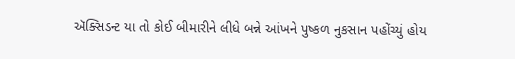ઍક્સિડન્ટ યા તો કોઈ બીમારીને લીધે બન્ને આંખને પુષ્કળ નુકસાન પહોંચ્યું હોય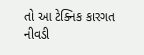તો આ ટેક્નિક કારગત નીવડી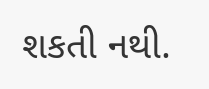શકતી નથી.